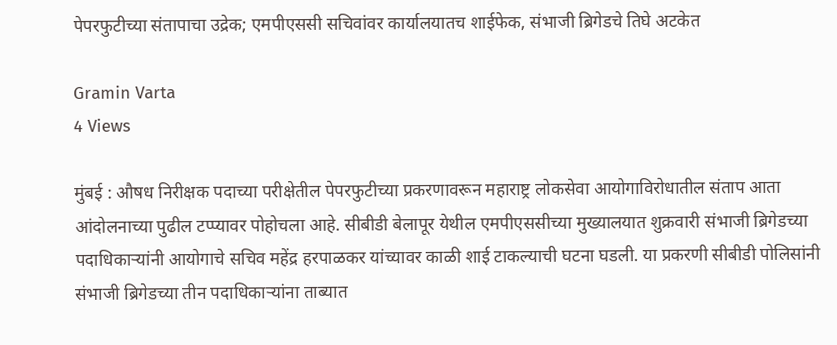पेपरफुटीच्या संतापाचा उद्रेक; एमपीएससी सचिवांवर कार्यालयातच शाईफेक, संभाजी ब्रिगेडचे तिघे अटकेत

Gramin Varta
4 Views

मुंबई : औषध निरीक्षक पदाच्या परीक्षेतील पेपरफुटीच्या प्रकरणावरून महाराष्ट्र लोकसेवा आयोगाविरोधातील संताप आता आंदोलनाच्या पुढील टप्प्यावर पोहोचला आहे. सीबीडी बेलापूर येथील एमपीएससीच्या मुख्यालयात शुक्रवारी संभाजी ब्रिगेडच्या पदाधिकाऱ्यांनी आयोगाचे सचिव महेंद्र हरपाळकर यांच्यावर काळी शाई टाकल्याची घटना घडली. या प्रकरणी सीबीडी पोलिसांनी संभाजी ब्रिगेडच्या तीन पदाधिकाऱ्यांना ताब्यात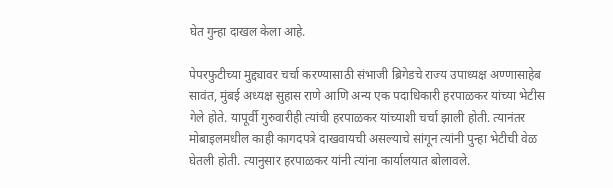घेत गुन्हा दाखल केला आहे.

पेपरफुटीच्या मुद्द्यावर चर्चा करण्यासाठी संभाजी ब्रिगेडचे राज्य उपाध्यक्ष अण्णासाहेब सावंत, मुंबई अध्यक्ष सुहास राणे आणि अन्य एक पदाधिकारी हरपाळकर यांच्या भेटीस गेले होते. यापूर्वी गुरुवारीही त्यांची हरपाळकर यांच्याशी चर्चा झाली होती. त्यानंतर मोबाइलमधील काही कागदपत्रे दाखवायची असल्याचे सांगून त्यांनी पुन्हा भेटीची वेळ घेतली होती. त्यानुसार हरपाळकर यांनी त्यांना कार्यालयात बोलावले.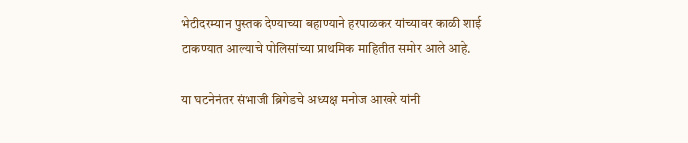भेटीदरम्यान पुस्तक देण्याच्या बहाण्याने हरपाळकर यांच्यावर काळी शाई टाकण्यात आल्याचे पोलिसांच्या प्राथमिक माहितीत समोर आले आहे.

या घटनेनंतर संभाजी ब्रिगेडचे अध्यक्ष मनोज आखरे यांनी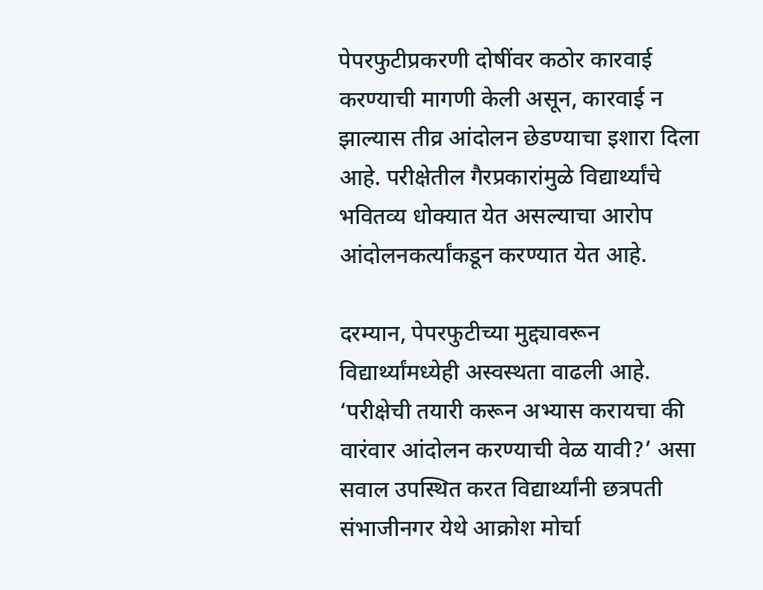पेपरफुटीप्रकरणी दोषींवर कठोर कारवाई करण्याची मागणी केली असून, कारवाई न झाल्यास तीव्र आंदोलन छेडण्याचा इशारा दिला आहे. परीक्षेतील गैरप्रकारांमुळे विद्यार्थ्यांचे भवितव्य धोक्यात येत असल्याचा आरोप आंदोलनकर्त्यांकडून करण्यात येत आहे.

दरम्यान, पेपरफुटीच्या मुद्द्यावरून विद्यार्थ्यांमध्येही अस्वस्थता वाढली आहे. ‘परीक्षेची तयारी करून अभ्यास करायचा की वारंवार आंदोलन करण्याची वेळ यावी?’ असा सवाल उपस्थित करत विद्यार्थ्यांनी छत्रपती संभाजीनगर येथे आक्रोश मोर्चा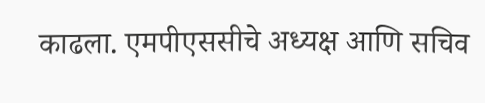काढला. एमपीएससीचे अध्यक्ष आणि सचिव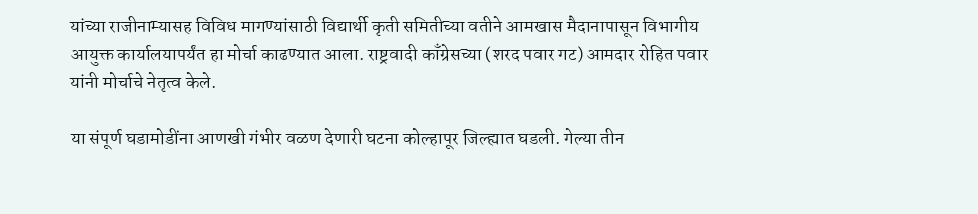यांच्या राजीनाम्यासह विविध मागण्यांसाठी विद्यार्थी कृती समितीच्या वतीने आमखास मैदानापासून विभागीय आयुक्त कार्यालयापर्यंत हा मोर्चा काढण्यात आला. राष्ट्रवादी काँग्रेसच्या (शरद पवार गट) आमदार रोहित पवार यांनी मोर्चाचे नेतृत्व केले.

या संपूर्ण घडामोडींना आणखी गंभीर वळण देणारी घटना कोल्हापूर जिल्ह्यात घडली. गेल्या तीन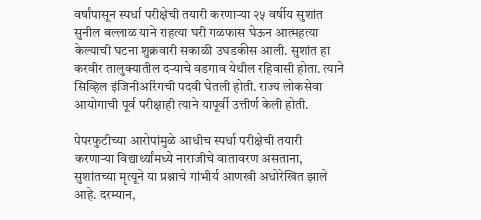वर्षांपासून स्पर्धा परीक्षेची तयारी करणाऱ्या २५ वर्षीय सुशांत सुनील बल्लाळ याने राहत्या घरी गळफास घेऊन आत्महत्या केल्याची घटना शुक्रवारी सकाळी उघडकीस आली. सुशांत हा करवीर तालुक्यातील दऱ्याचे वडगाव येथील रहिवासी होता. त्याने सिव्हिल इंजिनीअरिंगची पदवी घेतली होती. राज्य लोकसेवा आयोगाची पूर्व परीक्षाही त्याने यापूर्वी उत्तीर्ण केली होती.

पेपरफुटीच्या आरोपांमुळे आधीच स्पर्धा परीक्षेची तयारी करणाऱ्या विद्यार्थ्यांमध्ये नाराजीचे वातावरण असताना, सुशांतच्या मृत्यूने या प्रश्नाचे गांभीर्य आणखी अधोरेखित झाले आहे. दरम्यान,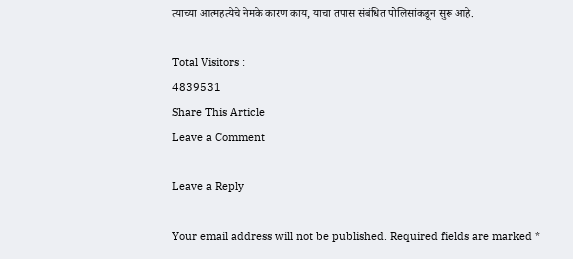त्याच्या आत्महत्येचे नेमके कारण काय, याचा तपास संबंधित पोलिसांकडून सुरू आहे.

Total Visitors :
4839531
Share This Article
Leave a Comment

Leave a Reply

Your email address will not be published. Required fields are marked *